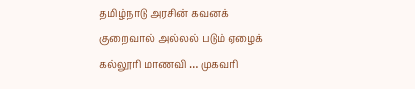தமிழ்நாடு அரசின் கவனக் குறைவால் அல்லல் படும் ஏழைக் கல்லூரி மாணவி … முகவரி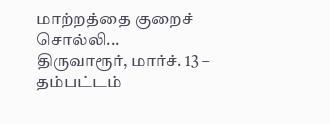மாற்றத்தை குறைச் சொல்லி...
திருவாரூர், மார்ச். 13 –
தம்பட்டம்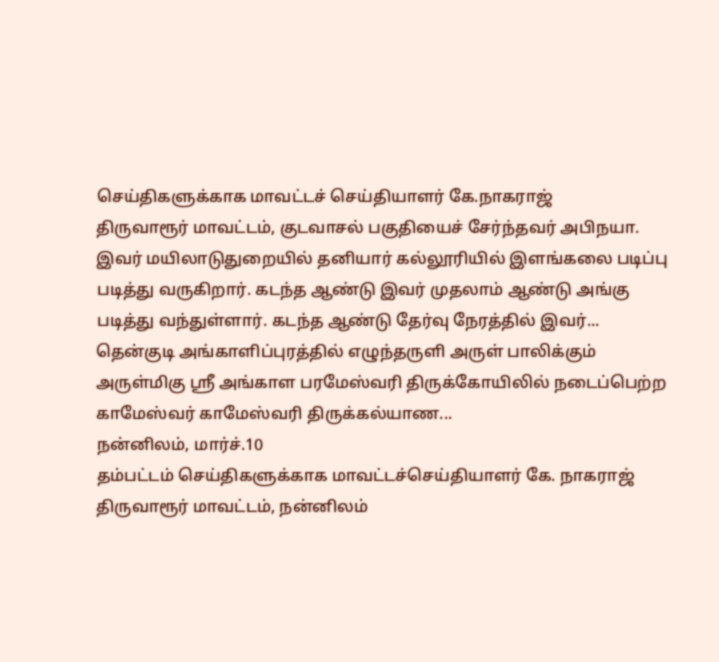செய்திகளுக்காக மாவட்டச் செய்தியாளர் கே.நாகராஜ்
திருவாரூர் மாவட்டம், குடவாசல் பகுதியைச் சேர்ந்தவர் அபிநயா. இவர் மயிலாடுதுறையில் தனியார் கல்லூரியில் இளங்கலை படிப்பு படித்து வருகிறார். கடந்த ஆண்டு இவர் முதலாம் ஆண்டு அங்கு படித்து வந்துள்ளார். கடந்த ஆண்டு தேர்வு நேரத்தில் இவர்...
தென்குடி அங்காளிப்புரத்தில் எழுந்தருளி அருள் பாலிக்கும் அருள்மிகு ஸ்ரீ அங்காள பரமேஸ்வரி திருக்கோயிலில் நடைப்பெற்ற காமேஸ்வர் காமேஸ்வரி திருக்கல்யாண...
நன்னிலம், மார்ச்.10
தம்பட்டம் செய்திகளுக்காக மாவட்டச்செய்தியாளர் கே. நாகராஜ்
திருவாரூர் மாவட்டம், நன்னிலம்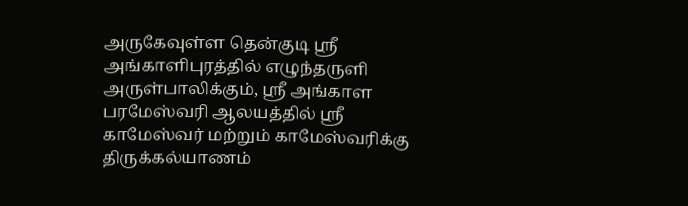அருகேவுள்ள தென்குடி ஸ்ரீ அங்காளிபுரத்தில் எழுந்தருளி அருள்பாலிக்கும், ஸ்ரீ அங்காள பரமேஸ்வரி ஆலயத்தில் ஸ்ரீ காமேஸ்வர் மற்றும் காமேஸ்வரிக்கு திருக்கல்யாணம்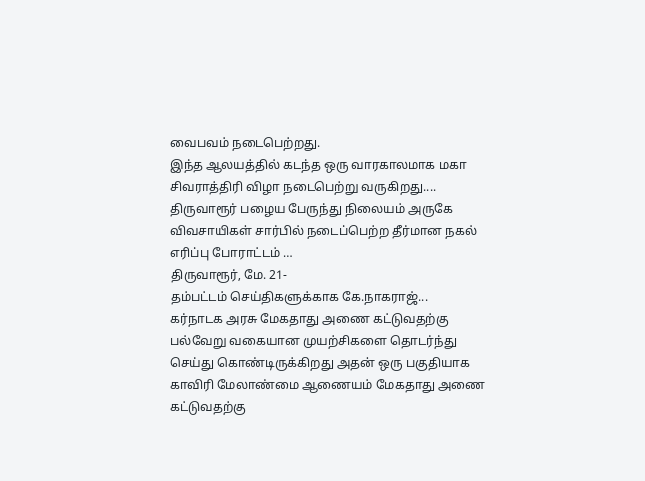வைபவம் நடைபெற்றது.
இந்த ஆலயத்தில் கடந்த ஒரு வாரகாலமாக மகா சிவராத்திரி விழா நடைபெற்று வருகிறது....
திருவாரூர் பழைய பேருந்து நிலையம் அருகே விவசாயிகள் சார்பில் நடைப்பெற்ற தீர்மான நகல் எரிப்பு போராட்டம் …
திருவாரூர், மே. 21-
தம்பட்டம் செய்திகளுக்காக கே.நாகராஜ்...
கர்நாடக அரசு மேகதாது அணை கட்டுவதற்கு பல்வேறு வகையான முயற்சிகளை தொடர்ந்து செய்து கொண்டிருக்கிறது அதன் ஒரு பகுதியாக காவிரி மேலாண்மை ஆணையம் மேகதாது அணை கட்டுவதற்கு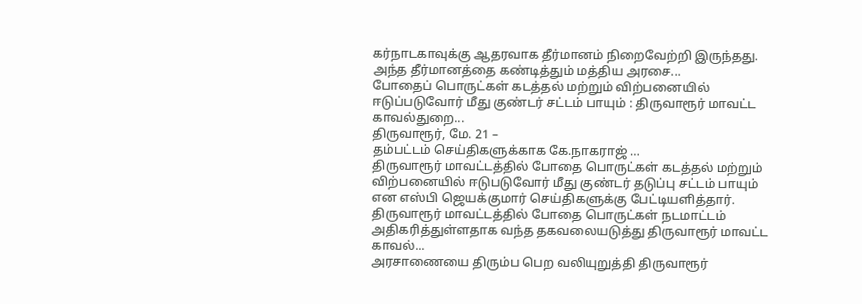கர்நாடகாவுக்கு ஆதரவாக தீர்மானம் நிறைவேற்றி இருந்தது. அந்த தீர்மானத்தை கண்டித்தும் மத்திய அரசை...
போதைப் பொருட்கள் கடத்தல் மற்றும் விற்பனையில் ஈடுப்படுவோர் மீது குண்டர் சட்டம் பாயும் : திருவாரூர் மாவட்ட காவல்துறை...
திருவாரூர், மே. 21 –
தம்பட்டம் செய்திகளுக்காக கே.நாகராஜ் …
திருவாரூர் மாவட்டத்தில் போதை பொருட்கள் கடத்தல் மற்றும் விற்பனையில் ஈடுபடுவோர் மீது குண்டர் தடுப்பு சட்டம் பாயும் என எஸ்பி ஜெயக்குமார் செய்திகளுக்கு பேட்டியளித்தார்.
திருவாரூர் மாவட்டத்தில் போதை பொருட்கள் நடமாட்டம் அதிகரித்துள்ளதாக வந்த தகவலையடுத்து திருவாரூர் மாவட்ட காவல்...
அரசாணையை திரும்ப பெற வலியுறுத்தி திருவாரூர்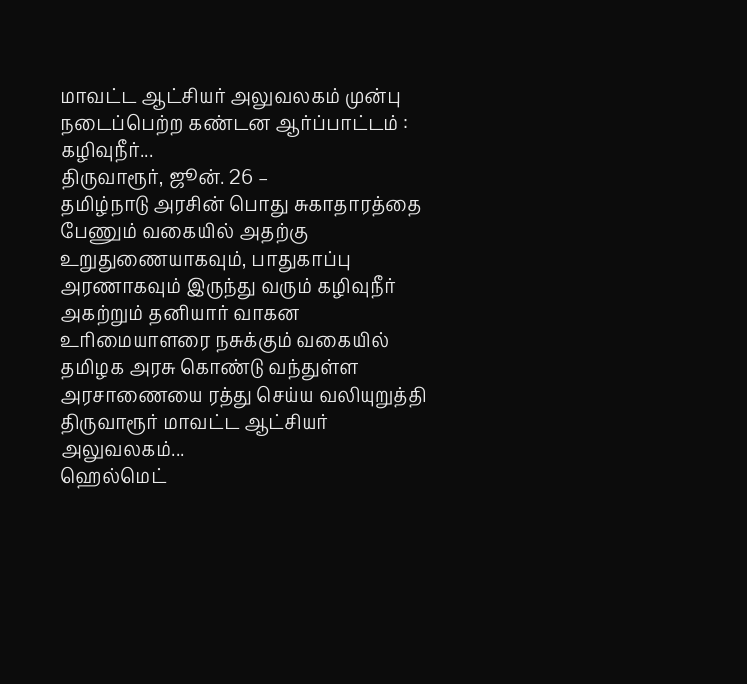மாவட்ட ஆட்சியர் அலுவலகம் முன்பு நடைப்பெற்ற கண்டன ஆர்ப்பாட்டம் : கழிவுநீர்...
திருவாரூர், ஜூன். 26 –
தமிழ்நாடு அரசின் பொது சுகாதாரத்தை பேணும் வகையில் அதற்கு உறுதுணையாகவும், பாதுகாப்பு அரணாகவும் இருந்து வரும் கழிவுநீர் அகற்றும் தனியார் வாகன உரிமையாளரை நசுக்கும் வகையில் தமிழக அரசு கொண்டு வந்துள்ள அரசாணையை ரத்து செய்ய வலியுறுத்தி திருவாரூர் மாவட்ட ஆட்சியர் அலுவலகம்...
ஹெல்மெட்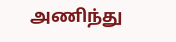அணிந்து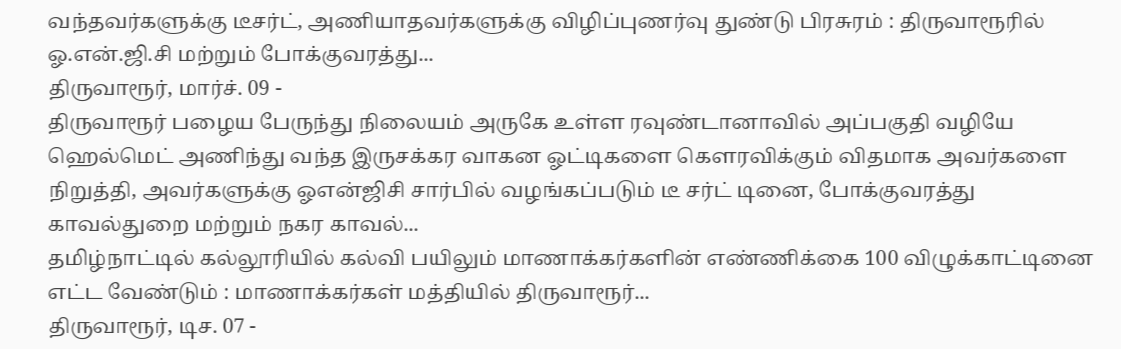வந்தவர்களுக்கு டீசர்ட், அணியாதவர்களுக்கு விழிப்புணர்வு துண்டு பிரசுரம் : திருவாரூரில் ஓ.என்.ஜி.சி மற்றும் போக்குவரத்து...
திருவாரூர், மார்ச். 09 -
திருவாரூர் பழைய பேருந்து நிலையம் அருகே உள்ள ரவுண்டானாவில் அப்பகுதி வழியே ஹெல்மெட் அணிந்து வந்த இருசக்கர வாகன ஓட்டிகளை கௌரவிக்கும் விதமாக அவர்களை நிறுத்தி, அவர்களுக்கு ஓஎன்ஜிசி சார்பில் வழங்கப்படும் டீ சர்ட் டினை, போக்குவரத்து காவல்துறை மற்றும் நகர காவல்...
தமிழ்நாட்டில் கல்லூரியில் கல்வி பயிலும் மாணாக்கர்களின் எண்ணிக்கை 100 விழுக்காட்டினை எட்ட வேண்டும் : மாணாக்கர்கள் மத்தியில் திருவாரூர்...
திருவாரூர், டிச. 07 -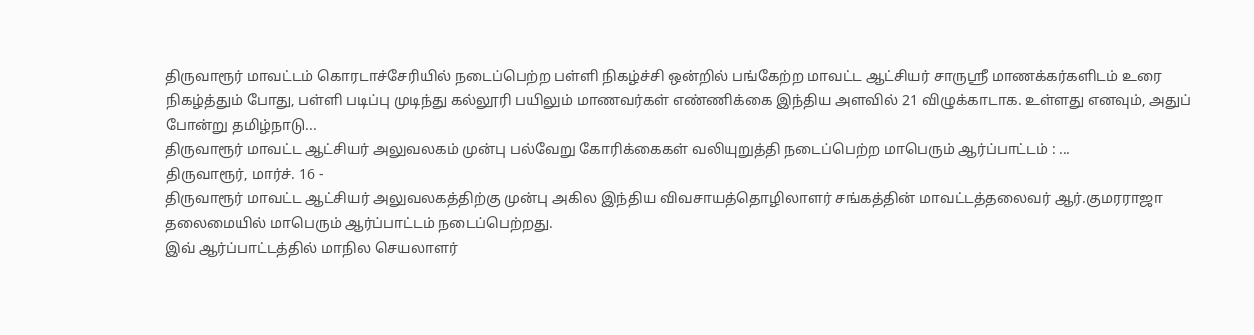திருவாரூர் மாவட்டம் கொரடாச்சேரியில் நடைப்பெற்ற பள்ளி நிகழ்ச்சி ஒன்றில் பங்கேற்ற மாவட்ட ஆட்சியர் சாருஸ்ரீ மாணக்கர்களிடம் உரை நிகழ்த்தும் போது, பள்ளி படிப்பு முடிந்து கல்லூரி பயிலும் மாணவர்கள் எண்ணிக்கை இந்திய அளவில் 21 விழுக்காடாக. உள்ளது எனவும், அதுப் போன்று தமிழ்நாடு...
திருவாரூர் மாவட்ட ஆட்சியர் அலுவலகம் முன்பு பல்வேறு கோரிக்கைகள் வலியுறுத்தி நடைப்பெற்ற மாபெரும் ஆர்ப்பாட்டம் : ...
திருவாரூர், மார்ச். 16 -
திருவாரூர் மாவட்ட ஆட்சியர் அலுவலகத்திற்கு முன்பு அகில இந்திய விவசாயத்தொழிலாளர் சங்கத்தின் மாவட்டத்தலைவர் ஆர்.குமரராஜா தலைமையில் மாபெரும் ஆர்ப்பாட்டம் நடைப்பெற்றது.
இவ் ஆர்ப்பாட்டத்தில் மாநில செயலாளர்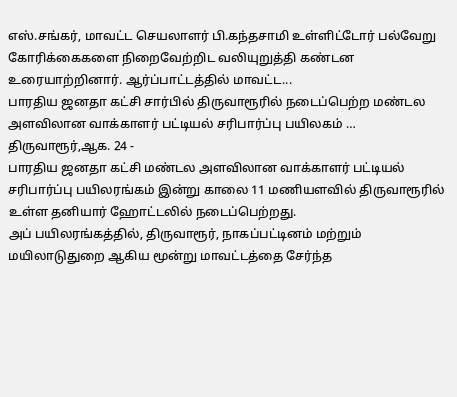எஸ்.சங்கர், மாவட்ட செயலாளர் பி.கந்தசாமி உள்ளிட்டோர் பல்வேறு கோரிக்கைகளை நிறைவேற்றிட வலியுறுத்தி கண்டன உரையாற்றினார். ஆர்ப்பாட்டத்தில் மாவட்ட...
பாரதிய ஜனதா கட்சி சார்பில் திருவாரூரில் நடைப்பெற்ற மண்டல அளவிலான வாக்காளர் பட்டியல் சரிபார்ப்பு பயிலகம் …
திருவாரூர்,ஆக. 24 -
பாரதிய ஜனதா கட்சி மண்டல அளவிலான வாக்காளர் பட்டியல் சரிபார்ப்பு பயிலரங்கம் இன்று காலை 11 மணியளவில் திருவாரூரில் உள்ள தனியார் ஹோட்டலில் நடைப்பெற்றது.
அப் பயிலரங்கத்தில், திருவாரூர், நாகப்பட்டினம் மற்றும் மயிலாடுதுறை ஆகிய மூன்று மாவட்டத்தை சேர்ந்த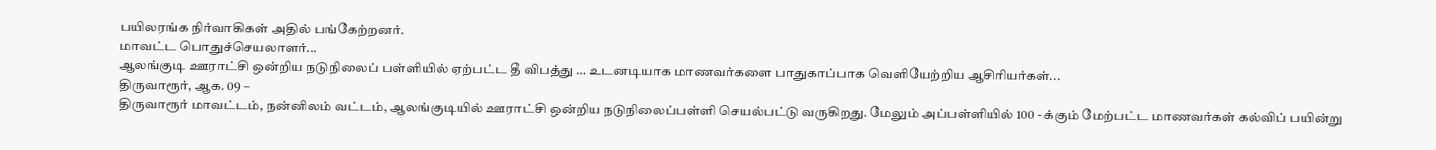பயிலரங்க நிர்வாகிகள் அதில் பங்கேற்றனர்.
மாவட்ட பொதுச்செயலாளர்...
ஆலங்குடி ஊராட்சி ஒன்றிய நடுநிலைப் பள்ளியில் ஏற்பட்ட தீ விபத்து … உடனடியாக மாணவர்களை பாதுகாப்பாக வெளியேற்றிய ஆசிரியர்கள்...
திருவாரூர், ஆக. 09 –
திருவாரூர் மாவட்டம், நன்னிலம் வட்டம், ஆலங்குடியில் ஊராட்சி ஒன்றிய நடுநிலைப்பள்ளி செயல்பட்டு வருகிறது. மேலும் அப்பள்ளியில் 100 - க்கும் மேற்பட்ட மாணவர்கள் கல்விப் பயின்று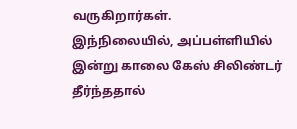வருகிறார்கள்.
இந்நிலையில், அப்பள்ளியில் இன்று காலை கேஸ் சிலிண்டர் தீர்ந்ததால்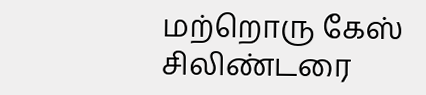மற்றொரு கேஸ் சிலிண்டரை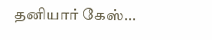தனியார் கேஸ்...